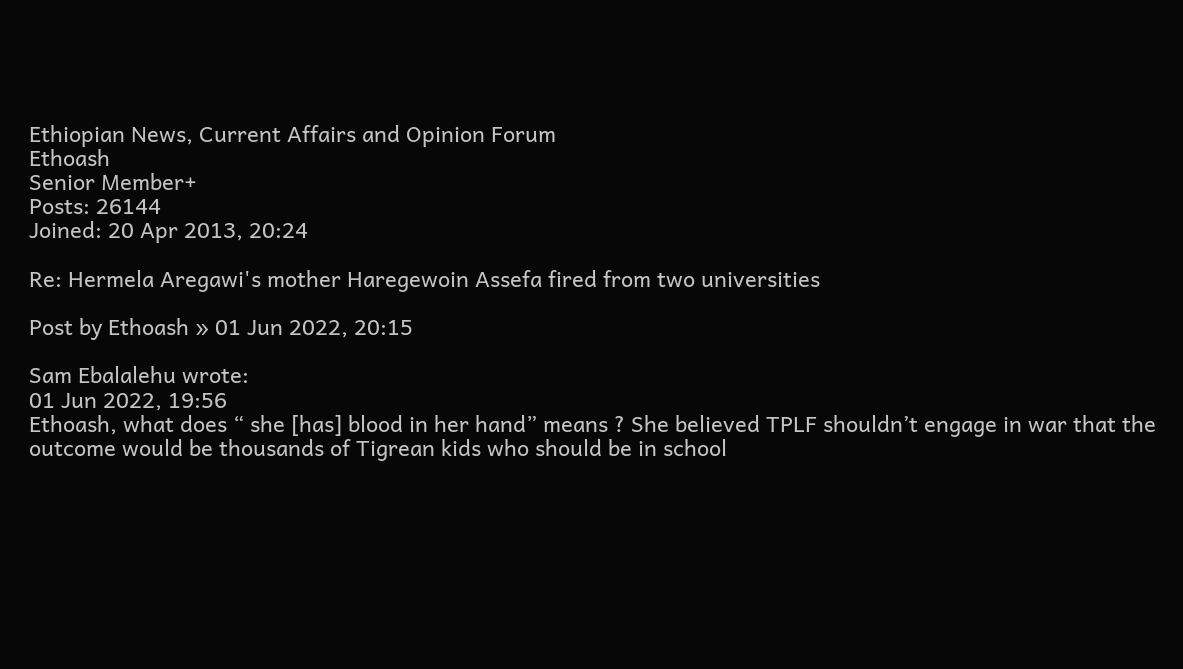Ethiopian News, Current Affairs and Opinion Forum
Ethoash
Senior Member+
Posts: 26144
Joined: 20 Apr 2013, 20:24

Re: Hermela Aregawi's mother Haregewoin Assefa fired from two universities

Post by Ethoash » 01 Jun 2022, 20:15

Sam Ebalalehu wrote:
01 Jun 2022, 19:56
Ethoash, what does “ she [has] blood in her hand” means ? She believed TPLF shouldn’t engage in war that the outcome would be thousands of Tigrean kids who should be in school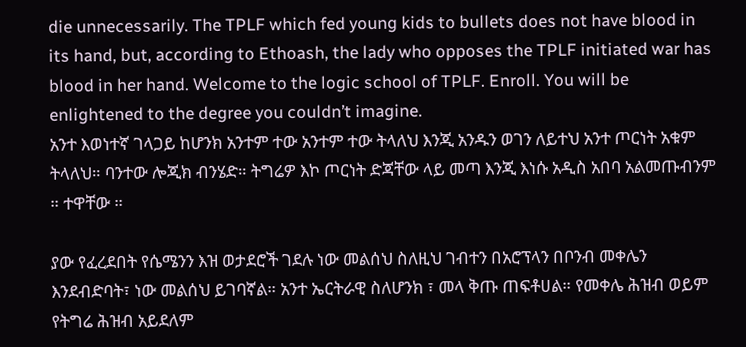die unnecessarily. The TPLF which fed young kids to bullets does not have blood in its hand, but, according to Ethoash, the lady who opposes the TPLF initiated war has blood in her hand. Welcome to the logic school of TPLF. Enroll. You will be enlightened to the degree you couldn’t imagine.
አንተ እወነተኛ ገላጋይ ከሆንክ አንተም ተው አንተም ተው ትላለህ እንጂ አንዱን ወገን ለይተህ አንተ ጦርነት አቁም ትላለህ። ባንተው ሎጂክ ብንሄድ። ትግሬዎ እኮ ጦርነት ድጃቸው ላይ መጣ እንጂ እነሱ አዲስ አበባ አልመጡብንም ። ተዋቸው ።

ያው የፈረደበት የሴሜንን እዝ ወታደሮች ገደሉ ነው መልሰህ ስለዚህ ገብተን በአሮፕላን በቦንብ መቀሌን እንደብድባት፣ ነው መልሰህ ይገባኛል። አንተ ኤርትራዊ ስለሆንክ ፣ መላ ቅጡ ጠፍቶሀል። የመቀሌ ሕዝብ ወይም የትግሬ ሕዝብ አይደለም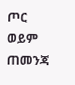ጦር ወይም ጠመንጃ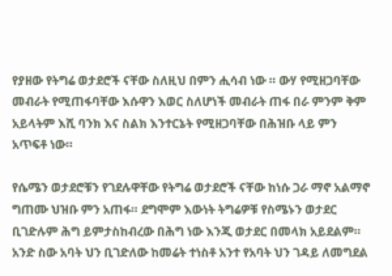የያዘው የትግሬ ወታደሮች ናቸው ስለዚህ በምን ሒሳብ ነው ። ውሃ የሚዘጋባቸው መብራት የሚጠፋባቸው እሱዋን እወር ስለሆነች መብራት ጠፋ በራ ምንም ቅም አይላትም እሺ ባንክ እና ስልክ እንተርኔት የሚዘጋባቸው በሕዝቡ ላይ ምን አጥፍቶ ነው።

የሴሜን ወታደሮቹን የገደሉዋቸው የትግሬ ወታደሮች ናቸው ከነሱ ጋራ ማኖ አልማኖ ግጠሙ ህዝቡ ምን አጠፋ። ደግሞም እውነት ትግሬዎቹ የስሜኑን ወታደር ቢገድሉም ሕግ ይምታስከብረው በሕግ ነው እንጂ ወታደር በመላክ አይደልም። አንድ ስው አባት ህን ቢገድለው ከመሬት ተነስቶ አንተ የአባት ህን ገዳይ ለመግደል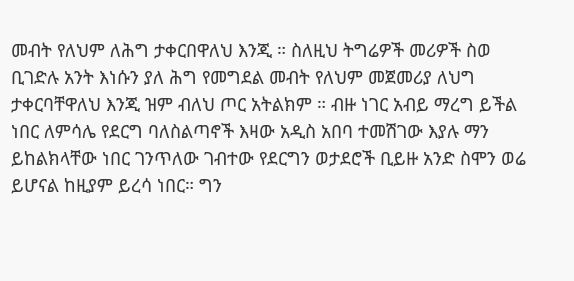መብት የለህም ለሕግ ታቀርበዋለህ እንጂ ። ስለዚህ ትግሬዎች መሪዎች ስወ ቢገድሉ አንት እነሱን ያለ ሕግ የመግደል መብት የለህም መጀመሪያ ለህግ ታቀርባቸዋለህ እንጂ ዝም ብለህ ጦር አትልክም ። ብዙ ነገር አብይ ማረግ ይችል ነበር ለምሳሌ የደርግ ባለስልጣኖች እዛው አዲስ አበባ ተመሽገው እያሉ ማን ይከልክላቸው ነበር ገንጥለው ገብተው የደርግን ወታደሮች ቢይዙ አንድ ስሞን ወሬ ይሆናል ከዚያም ይረሳ ነበር። ግን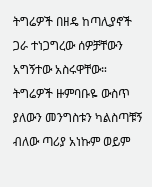ትግሬዎች በዘዴ ከጣሊያኖች ጋራ ተነጋግረው ሰዎቻቸውን አግኝተው አስሩዋቸው። ትግሬዎች ዙምባቡዬ ውስጥ ያለውን መንግስቱን ካልስጣቹኝ ብለው ጣሪያ አነኩም ወይም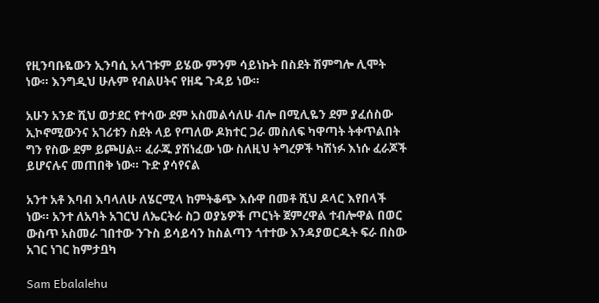የዚንባቡዬውን ኢንባሲ አላገቱም ይሄው ምንም ሳይነኩት በስደት ሽምግሎ ሊሞት ነው። እንግዲህ ሁሉም የብልሀትና የዘዴ ጉዳይ ነው።

አሁን አንድ ሺህ ወታደር የተሳው ደም አስመልሳለሁ ብሎ በሚሊዬን ደም ያፈሰስው ኢኮኖሚውንና አገሪቱን ስደት ላይ የጣለው ዶክተር ጋራ መስለፍ ካዋጣት ትቀጥልበት ግን የስው ደም ይጮሀል። ፈራጁ ያሽነፈው ነው ስለዚህ ትግረዎች ካሽነፉ እነሱ ፈራጆች ይሆናሉና መጠበቅ ነው። ጉድ ያሳየናል

አንተ አቶ እባብ እባላለሁ ለሄርሚላ ከምትቆጭ እሱዋ በመቶ ሺህ ዶላር እየበላች ነው። አንተ ለአባት አገርህ ለኤርትራ ስጋ ወያኔዎች ጦርነት ጀምረዋል ተብሎዋል በወር ውስጥ አስመራ ገበተው ንጉስ ይሳይሳን ከስልጣን ጎተተው እንዳያወርዱት ፍራ በስው አገር ነገር ከምታቧካ

Sam Ebalalehu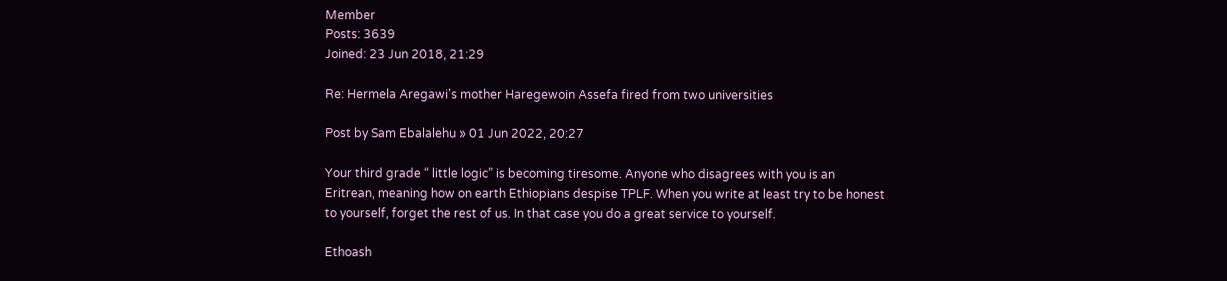Member
Posts: 3639
Joined: 23 Jun 2018, 21:29

Re: Hermela Aregawi's mother Haregewoin Assefa fired from two universities

Post by Sam Ebalalehu » 01 Jun 2022, 20:27

Your third grade “ little logic” is becoming tiresome. Anyone who disagrees with you is an Eritrean, meaning how on earth Ethiopians despise TPLF. When you write at least try to be honest to yourself, forget the rest of us. In that case you do a great service to yourself.

Ethoash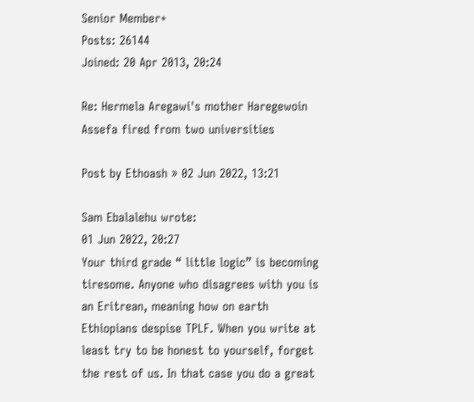Senior Member+
Posts: 26144
Joined: 20 Apr 2013, 20:24

Re: Hermela Aregawi's mother Haregewoin Assefa fired from two universities

Post by Ethoash » 02 Jun 2022, 13:21

Sam Ebalalehu wrote:
01 Jun 2022, 20:27
Your third grade “ little logic” is becoming tiresome. Anyone who disagrees with you is an Eritrean, meaning how on earth Ethiopians despise TPLF. When you write at least try to be honest to yourself, forget the rest of us. In that case you do a great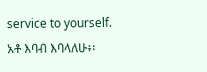service to yourself.
አቶ እባብ እባላለሁ፥፡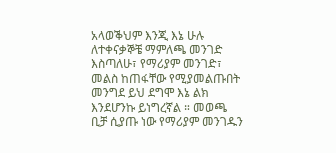አላወቕህም እንጂ እኔ ሁሉ ለተቀናቃኞቼ ማምለጫ መንገድ እስጣለሁ፣ የማሪያም መንገድ፣ መልስ ከጠፋቸው የሚያመልጡበት መንግደ ይህ ደግሞ እኔ ልክ እንደሆንኩ ይነግረኛል ። መወጫ ቢቻ ሲያጡ ነው የማሪያም መንገዱን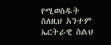የሚወስዱት ስለዚህ አንተም ኤርትራዊ ስልህ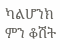ካልሆንክ ምን ቆሽት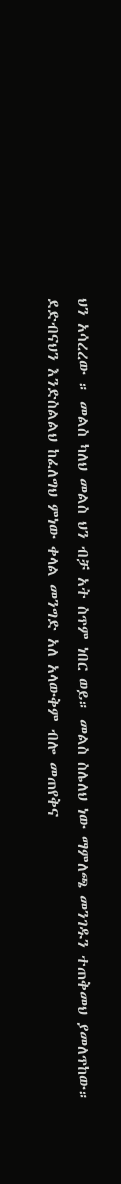ህን አሳረረው ። መልስ ካለህ መልስ ህን ብቻ አት ስጥም ነበር ወይ። መልስ ስሌለህ ነው ማምለጫ መንገዱን ተጠቅመህ ያመለጥከው። ደድብናህን እንድስልልህ ከፈለግህ ምነው ቀላል መንግድ አለ አላውቅም ብሎ መጠየቅና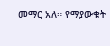መማር አለ። የማያውቁት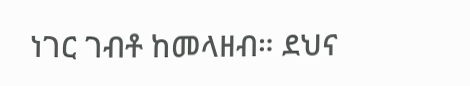ነገር ገብቶ ከመላዘብ። ደህና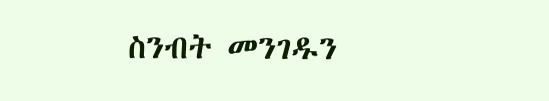ስንብት መንገዱን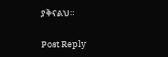ያቅናልህ።

Post Reply